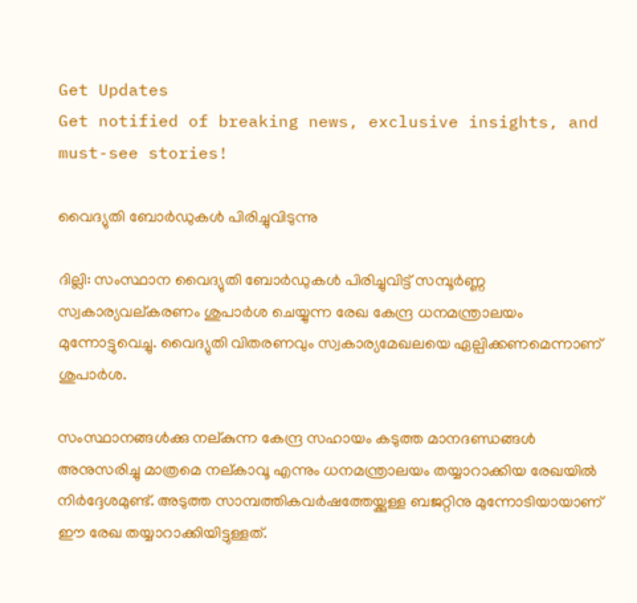Get Updates
Get notified of breaking news, exclusive insights, and must-see stories!

വൈദ്യുതി ബോര്‍ഡുകള്‍ പിരിച്ചുവിടുന്നു

ദില്ലി: സംസ്ഥാന വൈദ്യുതി ബോര്‍ഡുകള്‍ പിരിച്ചുവിട്ട് സമ്പൂര്‍ണ്ണ സ്വകാര്യവല്കരണം ശുപാര്‍ശ ചെയ്യുന്ന രേഖ കേന്ദ്ര ധനമന്ത്രാലയം മുന്നോട്ടുവെച്ചു. വൈദ്യുതി വിതരണവും സ്വകാര്യമേഖലയെ ഏല്പിക്കണമെന്നാണ് ശുപാര്‍ശ.

സംസ്ഥാനങ്ങള്‍ക്കു നല്കുന്ന കേന്ദ്ര സഹായം കടുത്ത മാനദണ്ഡങ്ങള്‍ അനുസരിച്ചു മാത്രമെ നല്കാവൂ എന്നും ധനമന്ത്രാലയം തയ്യാറാക്കിയ രേഖയില്‍ നിര്‍ദ്ദേശമുണ്ട്. അടുത്ത സാമ്പത്തികവര്‍ഷത്തേയ്ക്കുള്ള ബജറ്റിനു മുന്നോടിയായാണ് ഈ രേഖ തയ്യാറാക്കിയിട്ടുള്ളത്.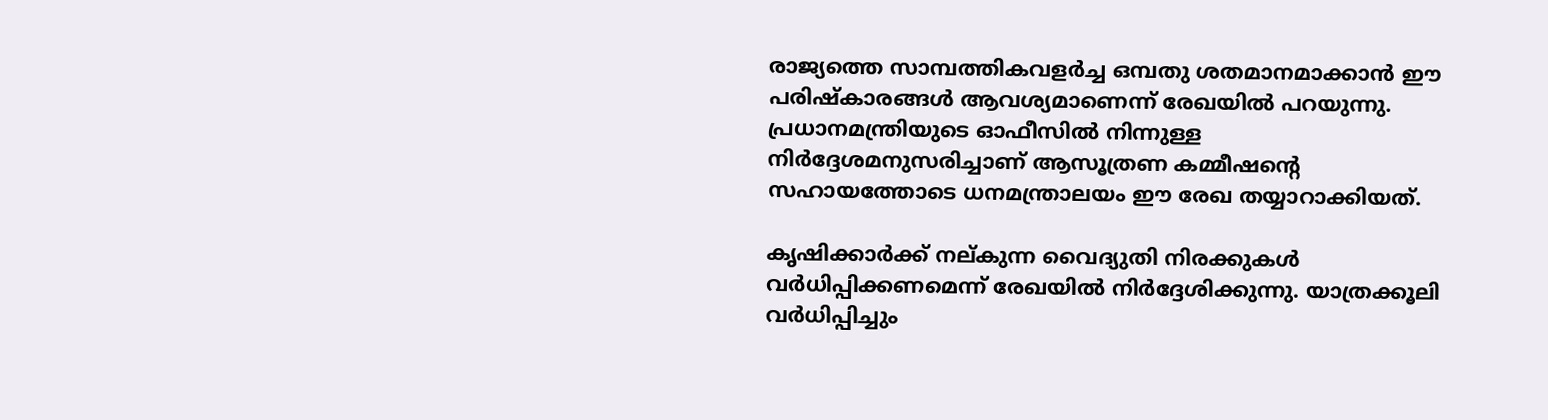രാജ്യത്തെ സാമ്പത്തികവളര്‍ച്ച ഒമ്പതു ശതമാനമാക്കാന്‍ ഈ പരിഷ്കാരങ്ങള്‍ ആവശ്യമാണെന്ന് രേഖയില്‍ പറയുന്നു. പ്രധാനമന്ത്രിയുടെ ഓഫീസില്‍ നിന്നുള്ള നിര്‍ദ്ദേശമനുസരിച്ചാണ് ആസൂത്രണ കമ്മീഷന്റെ സഹായത്തോടെ ധനമന്ത്രാലയം ഈ രേഖ തയ്യാറാക്കിയത്.

കൃഷിക്കാര്‍ക്ക് നല്കുന്ന വൈദ്യുതി നിരക്കുകള്‍ വര്‍ധിപ്പിക്കണമെന്ന് രേഖയില്‍ നിര്‍ദ്ദേശിക്കുന്നു. യാത്രക്കൂലി വര്‍ധിപ്പിച്ചും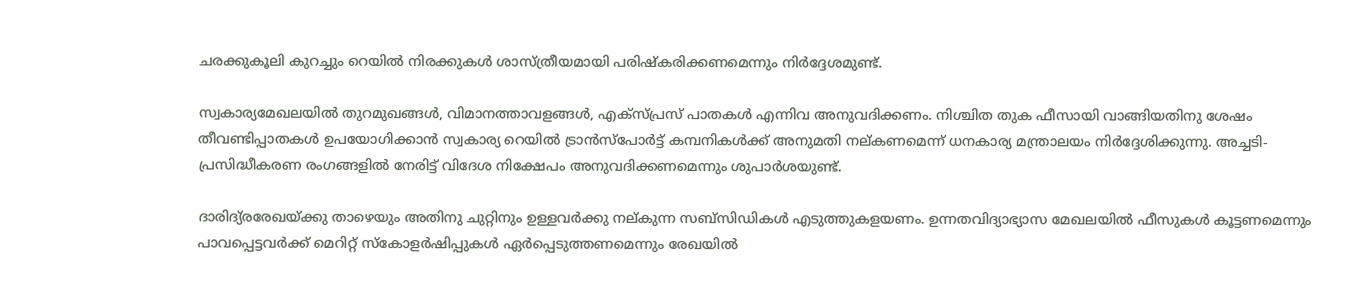ചരക്കുകൂലി കുറച്ചും റെയില്‍ നിരക്കുകള്‍ ശാസ്ത്രീയമായി പരിഷ്കരിക്കണമെന്നും നിര്‍ദ്ദേശമുണ്ട്.

സ്വകാര്യമേഖലയില്‍ തുറമുഖങ്ങള്‍, വിമാനത്താവളങ്ങള്‍, എക്സ്പ്രസ് പാതകള്‍ എന്നിവ അനുവദിക്കണം. നിശ്ചിത തുക ഫീസായി വാങ്ങിയതിനു ശേഷം തീവണ്ടിപ്പാതകള്‍ ഉപയോഗിക്കാന്‍ സ്വകാര്യ റെയില്‍ ട്രാന്‍സ്പോര്‍ട്ട് കമ്പനികള്‍ക്ക് അനുമതി നല്കണമെന്ന് ധനകാര്യ മന്ത്രാലയം നിര്‍ദ്ദേശിക്കുന്നു. അച്ചടി- പ്രസിദ്ധീകരണ രംഗങ്ങളില്‍ നേരിട്ട് വിദേശ നിക്ഷേപം അനുവദിക്കണമെന്നും ശുപാര്‍ശയുണ്ട്.

ദാരിദ്യ്രരേഖയ്ക്കു താഴെയും അതിനു ചുറ്റിനും ഉള്ളവര്‍ക്കു നല്കുന്ന സബ്സിഡികള്‍ എടുത്തുകളയണം. ഉന്നതവിദ്യാഭ്യാസ മേഖലയില്‍ ഫീസുകള്‍ കൂട്ടണമെന്നും പാവപ്പെട്ടവര്‍ക്ക് മെറിറ്റ് സ്കോളര്‍ഷിപ്പുകള്‍ ഏര്‍പ്പെടുത്തണമെന്നും രേഖയില്‍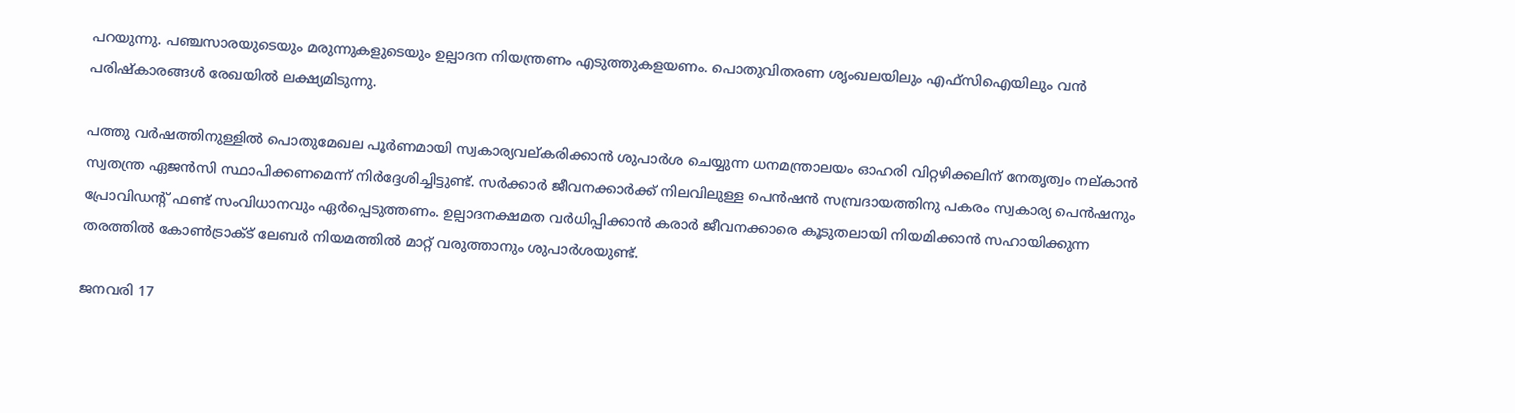പറയുന്നു. പഞ്ചസാരയുടെയും മരുന്നുകളുടെയും ഉല്പാദന നിയന്ത്രണം എടുത്തുകളയണം. പൊതുവിതരണ ശൃംഖലയിലും എഫ്സിഐയിലും വന്‍ പരിഷ്കാരങ്ങള്‍ രേഖയില്‍ ലക്ഷ്യമിടുന്നു.

പത്തു വര്‍ഷത്തിനുള്ളില്‍ പൊതുമേഖല പൂര്‍ണമായി സ്വകാര്യവല്കരിക്കാന്‍ ശുപാര്‍ശ ചെയ്യുന്ന ധനമന്ത്രാലയം ഓഹരി വിറ്റഴിക്കലിന് നേതൃത്വം നല്കാന്‍ സ്വതന്ത്ര ഏജന്‍സി സ്ഥാപിക്കണമെന്ന് നിര്‍ദ്ദേശിച്ചിട്ടുണ്ട്. സര്‍ക്കാര്‍ ജീവനക്കാര്‍ക്ക് നിലവിലുള്ള പെന്‍ഷന്‍ സമ്പ്രദായത്തിനു പകരം സ്വകാര്യ പെന്‍ഷനും പ്രോവിഡന്റ് ഫണ്ട് സംവിധാനവും ഏര്‍പ്പെടുത്തണം. ഉല്പാദനക്ഷമത വര്‍ധിപ്പിക്കാന്‍ കരാര്‍ ജീവനക്കാരെ കൂടുതലായി നിയമിക്കാന്‍ സഹായിക്കുന്ന തരത്തില്‍ കോണ്‍ട്രാക്ട് ലേബര്‍ നിയമത്തില്‍ മാറ്റ് വരുത്താനും ശുപാര്‍ശയുണ്ട്.

ജനവരി 17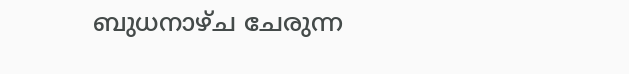ബുധനാഴ്ച ചേരുന്ന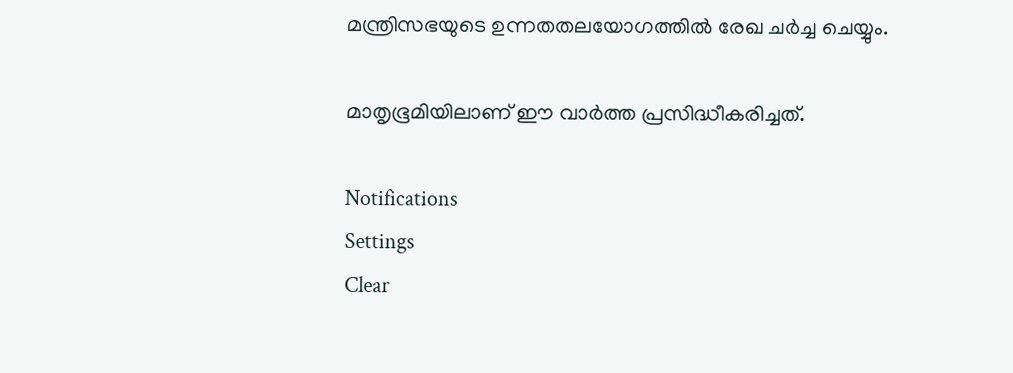മന്ത്രിസഭയുടെ ഉന്നതതലയോഗത്തില്‍ രേഖ ചര്‍ച്ച ചെയ്യും.

മാതൃഭൂമിയിലാണ് ഈ വാര്‍ത്ത പ്രസിദ്ധീകരിച്ചത്.

Notifications
Settings
Clear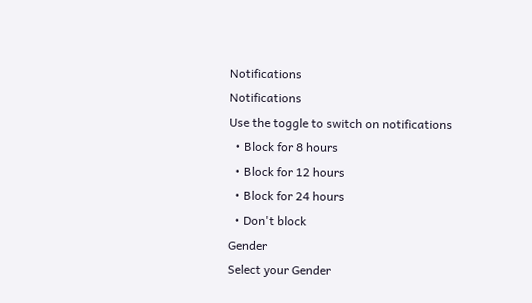Notifications
Notifications
Use the toggle to switch on notifications
  • Block for 8 hours
  • Block for 12 hours
  • Block for 24 hours
  • Don't block
Gender
Select your Gender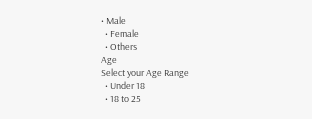• Male
  • Female
  • Others
Age
Select your Age Range
  • Under 18
  • 18 to 25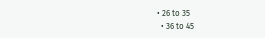• 26 to 35
  • 36 to 45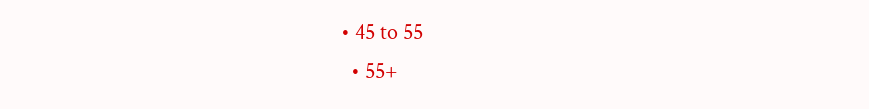• 45 to 55
  • 55+